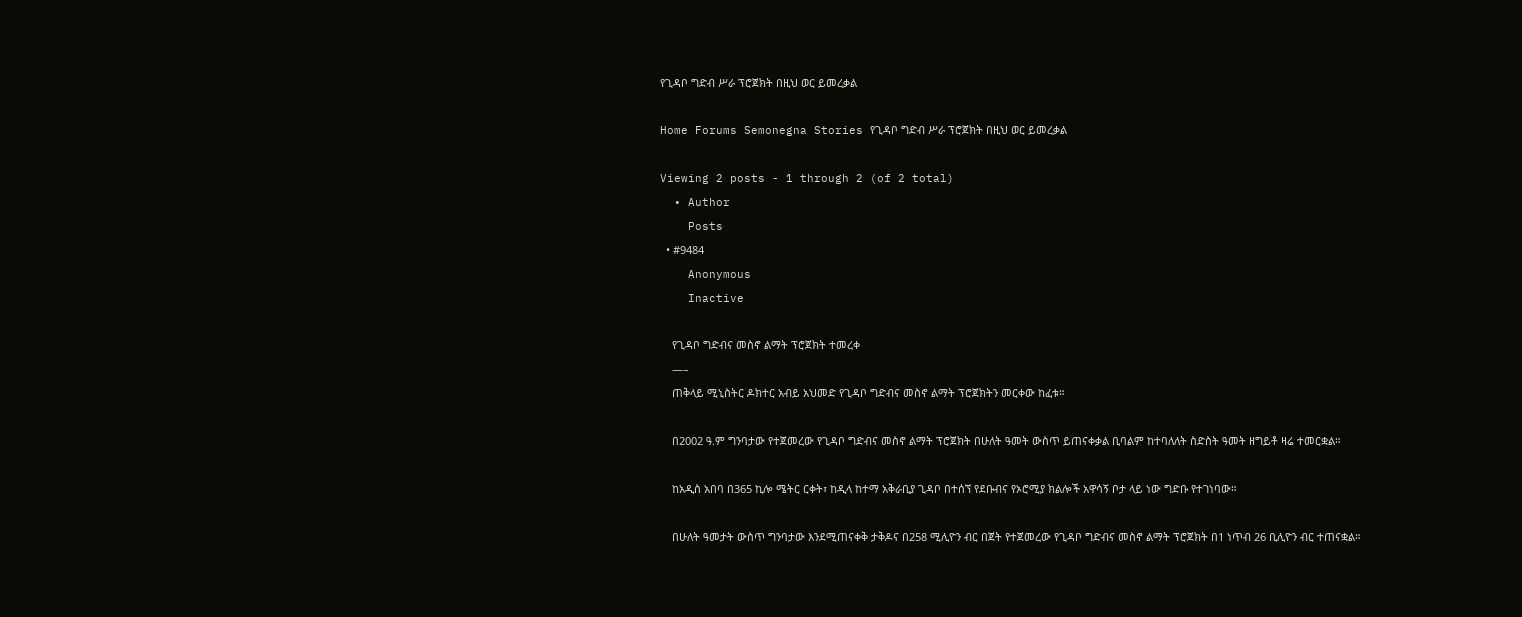የጊዳቦ ግድብ ሥራ ፕሮጀክት በዚህ ወር ይመረቃል

Home Forums Semonegna Stories የጊዳቦ ግድብ ሥራ ፕሮጀክት በዚህ ወር ይመረቃል

Viewing 2 posts - 1 through 2 (of 2 total)
  • Author
    Posts
  • #9484
    Anonymous
    Inactive

    የጊዳቦ ግድብና መስኖ ልማት ፕሮጀክት ተመረቀ
    —–
    ጠቅላይ ሚኒስትር ዶክተር አብይ አህመድ የጊዳቦ ግድብና መስኖ ልማት ፕሮጀክትን መርቀው ከፈቱ።

    በ2002 ዓ.ም ግንባታው የተጀመረው የጊዳቦ ግድብና መስኖ ልማት ፕሮጀክት በሁለት ዓመት ውስጥ ይጠናቀቃል ቢባልም ከተባለለት ስድስት ዓመት ዘግይቶ ዛሬ ተመርቋል።

    ከአዲስ አበባ በ365 ኪሎ ሜትር ርቀት፣ ከዲላ ከተማ አቅራቢያ ጊዳቦ በተሰኘ የደቡብና የኦሮሚያ ክልሎች አዋሳኝ ቦታ ላይ ነው ግድቡ የተገነባው።

    በሁለት ዓመታት ውስጥ ግንባታው እንደሚጠናቀቅ ታቅዶና በ258 ሚሊዮን ብር በጀት የተጀመረው የጊዳቦ ግድብና መስኖ ልማት ፕሮጀክት በ1 ነጥብ 26 ቢሊዮን ብር ተጠናቋል።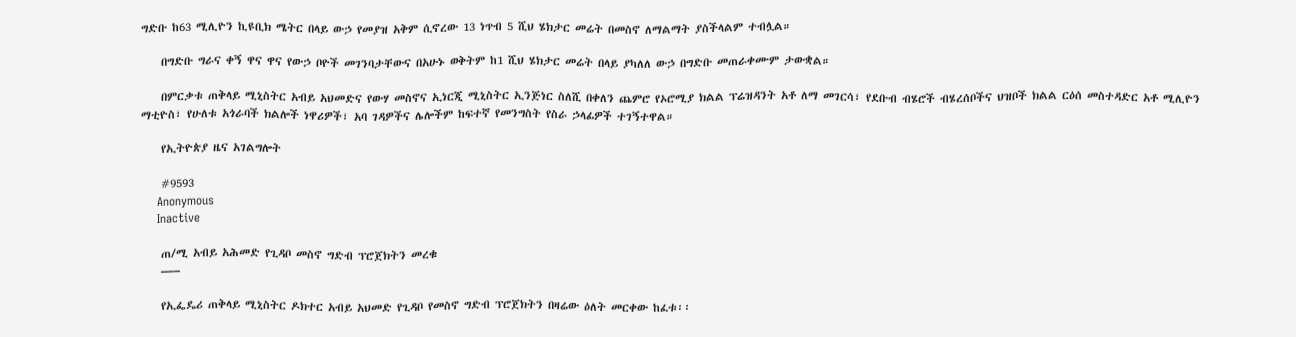ግድቡ ከ63 ሚሊዮን ኪዩቢክ ሜትር በላይ ውኃ የመያዝ አቅም ሲኖረው 13 ነጥብ 5 ሺህ ሄክታር መሬት በመስኖ ለማልማት ያስችላልም ተብሏል።

    በግድቡ ግራና ቀኝ ዋና ዋና የውኃ ቦዮች መገንባታቸውና በአሁኑ ወቅትም ከ1 ሺህ ሄክታር መሬት በላይ ያካለለ ውኃ በግድቡ መጠራቀሙም ታውቋል።

    በምርቃቱ ጠቅላይ ሚኒስትር አብይ አህመድና የውሃ መስኖና ኢነርጂ ሚኒስትር ኢንጅነር ስለሺ በቀለን ጨምሮ የኦሮሚያ ክልል ፕሬዝዳንት አቶ ለማ መገርሳ፣ የደቡብ ብሄሮች ብሄረሰቦችና ህዝቦች ክልል ርዕሰ መስተዳድር አቶ ሚሊዮን ማቲዮስ፣ የሁለቱ አጎራባች ክልሎች ነዋሪዎች፣ አባ ገዳዎችና ሌሎችም ከፍተኛ የመንግስት የስራ ኃላፊዎች ተገኝተዋል።

    የኢትዮጵያ ዜና አገልግሎት

    #9593
    Anonymous
    Inactive

    ጠ/ሚ አብይ አሕመድ የጊዳቦ መስኖ ግድብ ፕሮጀክትን መረቁ
    —–

    የኢፌዴሪ ጠቅላይ ሚኒስትር ዶክተር አብይ አህመድ የጊዳቦ የመስኖ ግድብ ፕሮጀክትን በዛሬው ዕለት መርቀው ከፈቱ፡፡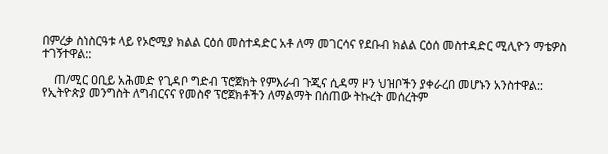በምረቃ ስነስርዓቱ ላይ የኦሮሚያ ክልል ርዕሰ መስተዳድር አቶ ለማ መገርሳና የደቡብ ክልል ርዕሰ መስተዳድር ሚሊዮን ማቴዎስ ተገኝተዋል::

    ጠ/ሚር ዐቢይ አሕመድ የጊዳቦ ግድብ ፕሮጀክት የምእራብ ጉጂና ሲዳማ ዞን ህዝቦችን ያቀራረበ መሆኑን አንስተዋል:: የኢትዮጵያ መንግስት ለግብርናና የመስኖ ፕሮጀክቶችን ለማልማት በሰጠው ትኩረት መሰረትም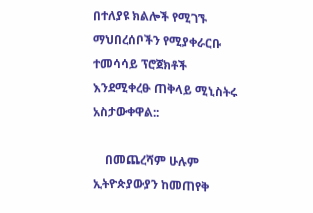በተለያዩ ክልሎች የሚገኙ ማህበረሰቦችን የሚያቀራርቡ ተመሳሳይ ፕሮጀክቶች እንደሚቀረፁ ጠቅላይ ሚኒስትሩ አስታውቀዋል::

    በመጨረሻም ሁሉም ኢትዮጵያውያን ከመጠየቅ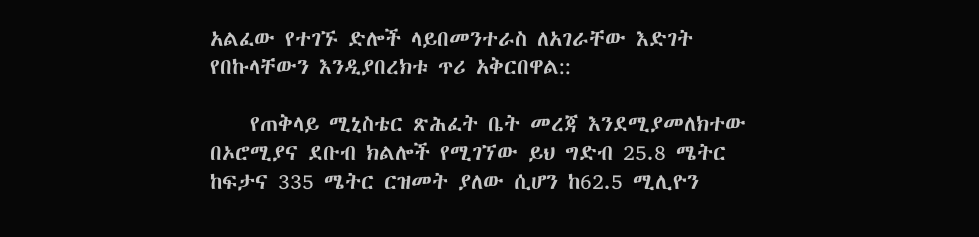አልፈው የተገኙ ድሎች ላይበመንተራስ ለአገራቸው እድገት የበኩላቸውን እንዲያበረክቱ ጥሪ አቅርበዋል::

    የጠቅላይ ሚኒስቴር ጽሕፈት ቤት መረጃ እንደሚያመለክተው በኦሮሚያና ደቡብ ክልሎች የሚገኘው ይህ ግድብ 25.8 ሜትር ከፍታና 335 ሜትር ርዝመት ያለው ሲሆን ከ62.5 ሚሊዮን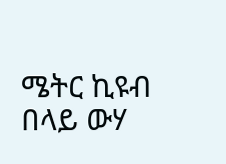ሜትር ኪዩብ በላይ ውሃ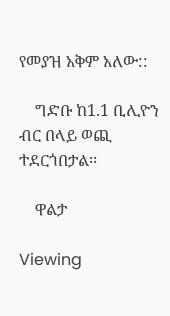የመያዝ አቅም አለው::

    ግድቡ ከ1.1 ቢሊዮን ብር በላይ ወጪ ተደርጎበታል፡፡

    ዋልታ

Viewing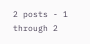2 posts - 1 through 2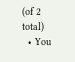(of 2 total)
  • You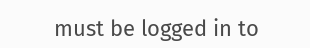must be logged in to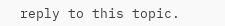reply to this topic.